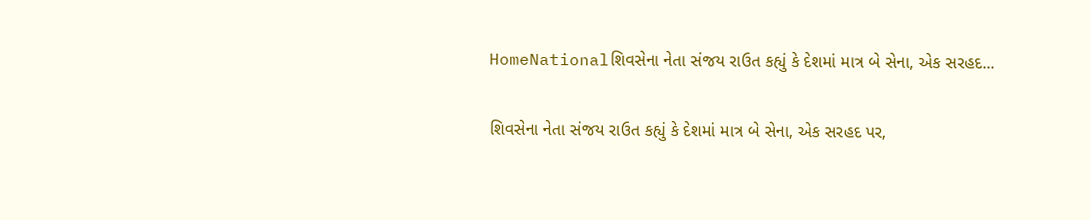HomeNationalશિવસેના નેતા સંજય રાઉત કહ્યું કે દેશમાં માત્ર બે સેના, એક સરહદ...

શિવસેના નેતા સંજય રાઉત કહ્યું કે દેશમાં માત્ર બે સેના, એક સરહદ પર,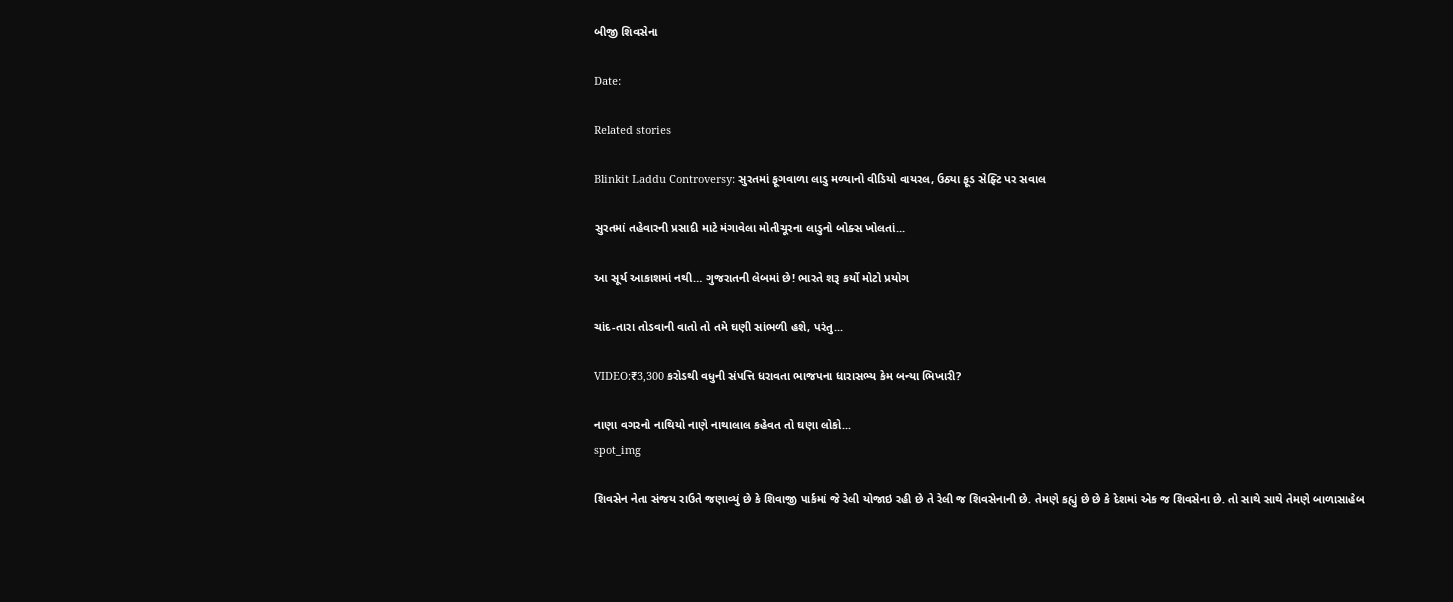બીજી શિવસેના

Date:

Related stories

Blinkit Laddu Controversy: સુરતમાં ફૂગવાળા લાડુ મળ્યાનો વીડિયો વાયરલ, ઉઠ્યા ફૂડ સેફ્ટિ પર સવાલ

સુરતમાં તહેવારની પ્રસાદી માટે મંગાવેલા મોતીચૂરના લાડુનો બોક્સ ખોલતાં...

આ સૂર્ય આકાશમાં નથી… ગુજરાતની લેબમાં છે! ભારતે શરૂ કર્યો મોટો પ્રયોગ

ચાંદ-તારા તોડવાની વાતો તો તમે ઘણી સાંભળી હશે, પરંતુ...

VIDEO:₹3,300 કરોડથી વધુની સંપત્તિ ધરાવતા ભાજપના ધારાસભ્ય કેમ બન્યા ભિખારી?

નાણા વગરનો નાથિયો નાણે નાથાલાલ કહેવત તો ઘણા લોકો...
spot_img

શિવસેન નેતા સંજય રાઉતે જણાવ્યું છે કે શિવાજી પાર્કમાં જે રેલી યોજાઇ રહી છે તે રેલી જ શિવસેનાની છે. તેમણે કહ્યું છે છે કે દેશમાં એક જ શિવસેના છે. તો સાથે સાથે તેમણે બાળાસાહેબ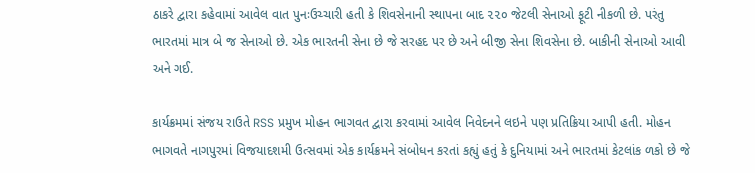ઠાકરે દ્વારા કહેવામાં આવેલ વાત પુનઃઉચ્ચારી હતી કે શિવસેનાની સ્થાપના બાદ ૨૨૦ જેટલી સેનાઓ ફૂટી નીકળી છે. પરંતુ ભારતમાં માત્ર બે જ સેનાઓ છે. એક ભારતની સેના છે જે સરહદ પર છે અને બીજી સેના શિવસેના છે. બાકીની સેનાઓ આવી અને ગઈ.

કાર્યક્રમમાં સંજય રાઉતે RSS પ્રમુખ મોહન ભાગવત દ્વારા કરવામાં આવેલ નિવેદનને લઇને પણ પ્રતિક્રિયા આપી હતી. મોહન ભાગવતે નાગપુરમાં વિજયાદશમી ઉત્સવમાં એક કાર્યક્રમને સંબોધન કરતાં કહ્યું હતું કે દુનિયામાં અને ભારતમાં કેટલાંક ળકો છે જે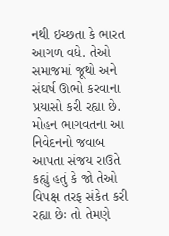નથી ઇચ્છતા કે ભારત આગળ વધે. તેઓ સમાજમાં જૂથો અને સંઘર્ષ ઊભો કરવાના પ્રયાસો કરી રહ્યા છે. મોહન ભાગવતના આ નિવેદનનો જવાબ આપતા સંજય રાઉતે કહ્યું હતું કે જો તેઓ વિપક્ષ તરફ સંકેત કરી રહ્યા છેઃ તો તેમણે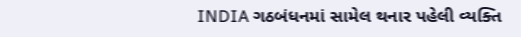INDIA ગઠબંધનમાં સામેલ થનાર પહેલી વ્યક્તિ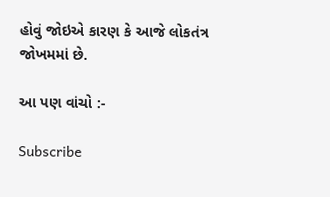હોવું જોઇએ કારણ કે આજે લોકતંત્ર જોખમમાં છે.

આ પણ વાંચો :-

Subscribe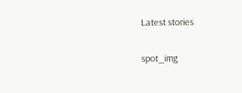Latest stories

spot_img